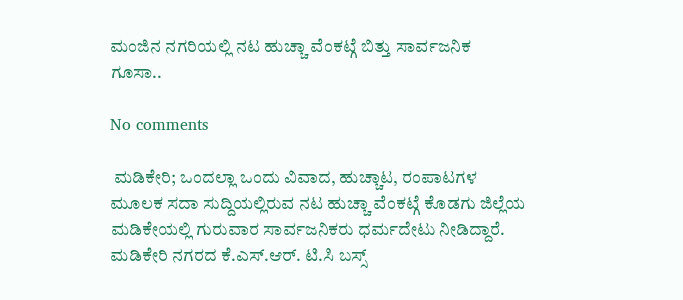ಮಂಜಿನ ನಗರಿಯಲ್ಲಿ ನಟ ಹುಚ್ಚಾ ವೆಂಕಟ್ಗೆ ಬಿತ್ತು ಸಾರ್ವಜನಿಕ ಗೂಸಾ..

No comments

 ಮಡಿಕೇರಿ; ಒಂದಲ್ಲಾ ಒಂದು ವಿವಾದ, ಹುಚ್ಚಾಟ, ರಂಪಾಟಗಳ ಮೂಲಕ ಸದಾ ಸುದ್ದಿಯಲ್ಲಿರುವ ನಟ ಹುಚ್ಚಾ ವೆಂಕಟ್ಗೆ ಕೊಡಗು ಜಿಲ್ಲೆಯ ಮಡಿಕೇಯಲ್ಲಿ ಗುರುವಾರ ಸಾರ್ವಜನಿಕರು ಧರ್ಮದೇಟು ನೀಡಿದ್ದಾರೆ. ಮಡಿಕೇರಿ ನಗರದ ಕೆ.ಎಸ್.ಆರ್. ಟಿ.ಸಿ ಬಸ್ಸ್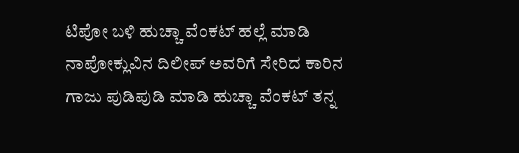ಟಿಪೋ ಬಳಿ ಹುಚ್ಚಾ ವೆಂಕಟ್ ಹಲ್ಲೆ ಮಾಡಿ ನಾಪೋಕ್ಲುವಿನ ದಿಲೀಪ್ ಅವರಿಗೆ ಸೇರಿದ ಕಾರಿನ ಗಾಜು ಪುಡಿಪುಡಿ ಮಾಡಿ ಹುಚ್ಚಾ ವೆಂಕಟ್ ತನ್ನ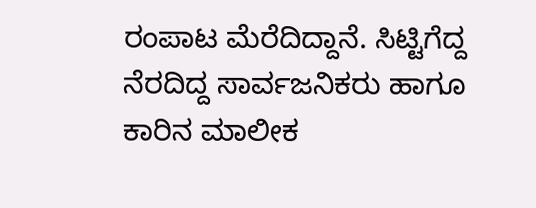ರಂಪಾಟ ಮೆರೆದಿದ್ದಾನೆ. ಸಿಟ್ಟಿಗೆದ್ದ ನೆರದಿದ್ದ ಸಾರ್ವಜನಿಕರು ಹಾಗೂ ಕಾರಿನ ಮಾಲೀಕ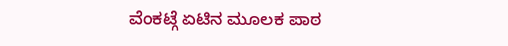ವೆಂಕಟ್ಗೆ ಏಟಿನ ಮೂಲಕ ಪಾಠ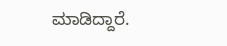ಮಾಡಿದ್ದಾರೆ.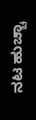ನಟ ಹುಚ್ಚಾ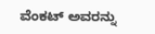ವೆಂಕಟ್ ಅವರನ್ನು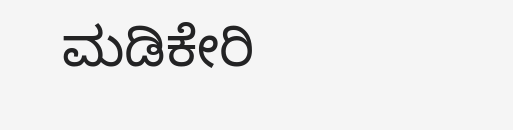ಮಡಿಕೇರಿ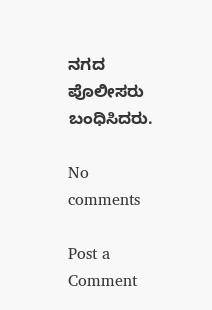ನಗದ ಪೊಲೀಸರು ಬಂಧಿಸಿದರು.

No comments

Post a Comment